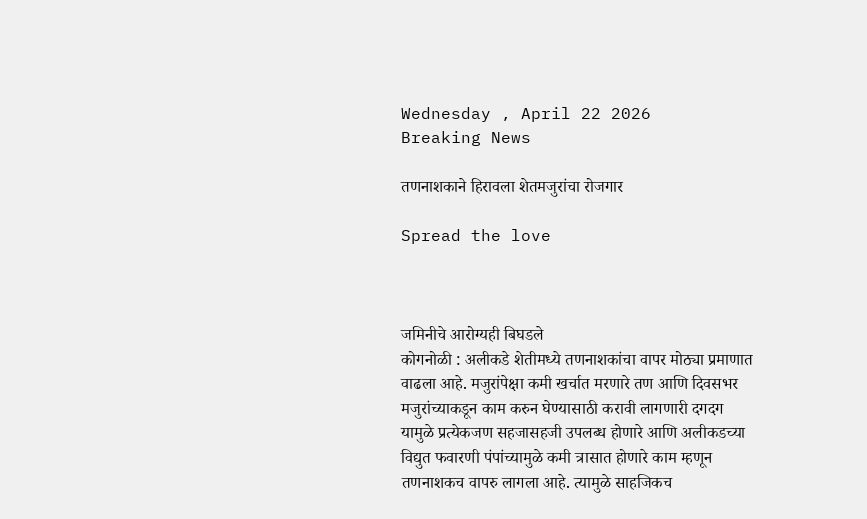Wednesday , April 22 2026
Breaking News

तणनाशकाने हिरावला शेतमजुरांचा रोजगार

Spread the love



जमिनीचे आरोग्यही बिघडले
कोगनोळी : अलीकडे शेतीमध्ये तणनाशकांचा वापर मोठ्या प्रमाणात वाढला आहे. मजुरांपेक्षा कमी खर्चात मरणारे तण आणि दिवसभर मजुरांच्याकडून काम करुन घेण्यासाठी करावी लागणारी दगदग यामुळे प्रत्येकजण सहजासहजी उपलब्ध होणारे आणि अलीकडच्या विद्युत फवारणी पंपांच्यामुळे कमी त्रासात होणारे काम म्हणून तणनाशकच वापरु लागला आहे. त्यामुळे साहजिकच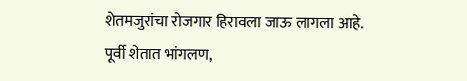शेतमजुरांचा रोजगार हिरावला जाऊ लागला आहे.
पूर्वी शेतात भांगलण,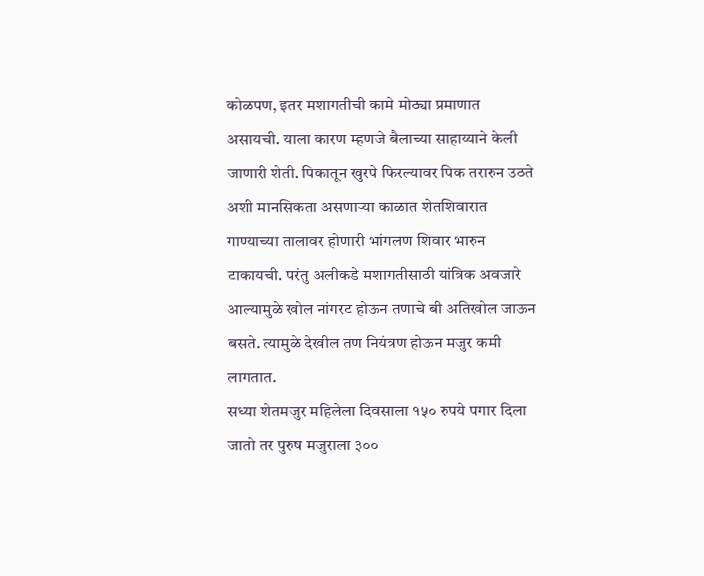कोळपण, इतर मशागतीची कामे मोठ्या प्रमाणात असायची. याला कारण म्हणजे बैलाच्या साहाय्याने केली जाणारी शेती. पिकातून खुरपे फिरल्यावर पिक तरारुन उठते अशी मानसिकता असणाऱ्या काळात शेतशिवारात गाण्याच्या तालावर होणारी भांगलण शिवार भारुन टाकायची. परंतु अलीकडे मशागतीसाठी यांत्रिक अवजारे आल्यामुळे खोल नांगरट होऊन तणाचे बी अतिखोल जाऊन बसते. त्यामुळे देखील तण नियंत्रण होऊन मजुर कमी लागतात.
सध्या शेतमजुर महिलेला दिवसाला १५० रुपये पगार दिला जातो तर पुरुष मजुराला ३००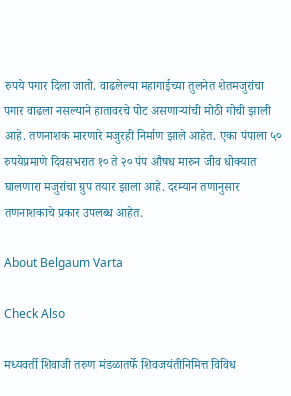रुपये पगार दिला जातो. वाढलेल्या महागाईच्या तुलनेत शेतमजुरांचा पगार वाढला नसल्याने हातावरचे पोट असणाऱ्यांची मोठी गोची झाली आहे. तणनाशक मारणारे मजुरही निर्माण झाले आहेत. एका पंपाला ५० रुपयेप्रमाणे दिवसभरात १० ते २० पंप औषध मारुन जीव धोक्यात घालणारा मजुरांचा ग्रुप तयार झाला आहे. दरम्यान तणानुसार तणनाशकाचे प्रकार उपलब्ध आहेत.

About Belgaum Varta

Check Also

मध्यवर्ती शिवाजी तरुण मंडळातर्फे शिवजयंतीनिमित्त विविध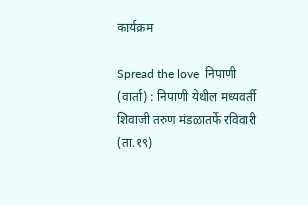कार्यक्रम

Spread the love  निपाणी (वार्ता) : निपाणी येथील मध्यवर्ती शिवाजी तरुण मंडळातर्फे रविवारी (ता.१९)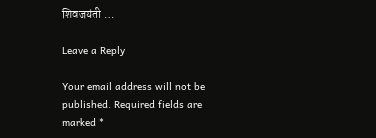शिवजयंती …

Leave a Reply

Your email address will not be published. Required fields are marked *